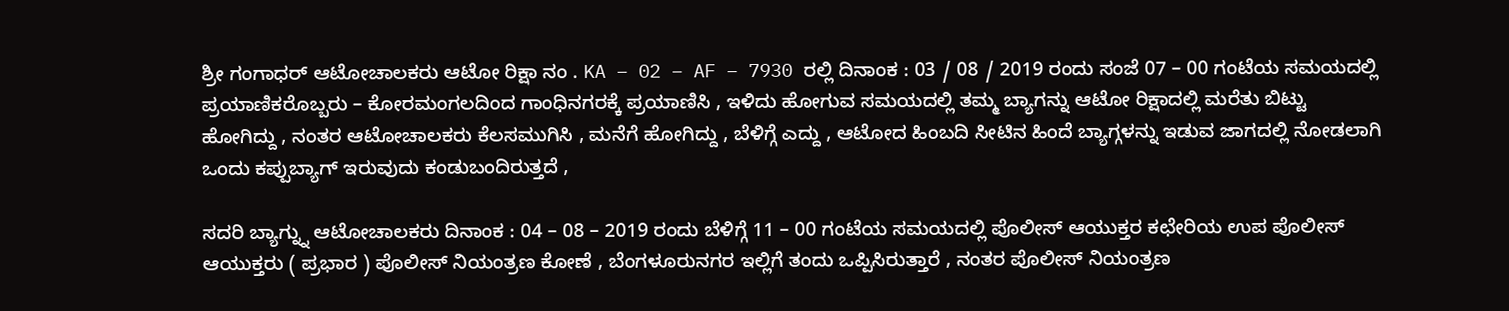ಶ್ರೀ ಗಂಗಾಧರ್ ಆಟೋಚಾಲಕರು ಆಟೋ ರಿಕ್ಷಾ ನಂ . KA – 02 – AF – 7930 ರಲ್ಲಿ ದಿನಾಂಕ : 03 / 08 / 2019 ರಂದು ಸಂಜೆ 07 – 00 ಗಂಟೆಯ ಸಮಯದಲ್ಲಿ ಪ್ರಯಾಣಿಕರೊಬ್ಬರು – ಕೋರಮಂಗಲದಿಂದ ಗಾಂಧಿನಗರಕ್ಕೆ ಪ್ರಯಾಣಿಸಿ , ಇಳಿದು ಹೋಗುವ ಸಮಯದಲ್ಲಿ ತಮ್ಮ ಬ್ಯಾಗನ್ನು ಆಟೋ ರಿಕ್ಷಾದಲ್ಲಿ ಮರೆತು ಬಿಟ್ಟು ಹೋಗಿದ್ದು , ನಂತರ ಆಟೋಚಾಲಕರು ಕೆಲಸಮುಗಿಸಿ , ಮನೆಗೆ ಹೋಗಿದ್ದು , ಬೆಳಿಗ್ಗೆ ಎದ್ದು , ಆಟೋದ ಹಿಂಬದಿ ಸೀಟಿನ ಹಿಂದೆ ಬ್ಯಾಗ್ಗಳನ್ನು ಇಡುವ ಜಾಗದಲ್ಲಿ ನೋಡಲಾಗಿ ಒಂದು ಕಪ್ಪುಬ್ಯಾಗ್ ಇರುವುದು ಕಂಡುಬಂದಿರುತ್ತದೆ ,

ಸದರಿ ಬ್ಯಾಗ್ನ್ನು ಆಟೋಚಾಲಕರು ದಿನಾಂಕ : 04 – 08 – 2019 ರಂದು ಬೆಳಿಗ್ಗೆ 11 – 00 ಗಂಟೆಯ ಸಮಯದಲ್ಲಿ ಪೊಲೀಸ್ ಆಯುಕ್ತರ ಕಛೇರಿಯ ಉಪ ಪೊಲೀಸ್ ಆಯುಕ್ತರು ( ಪ್ರಭಾರ ) ಪೊಲೀಸ್ ನಿಯಂತ್ರಣ ಕೋಣೆ , ಬೆಂಗಳೂರುನಗರ ಇಲ್ಲಿಗೆ ತಂದು ಒಪ್ಪಿಸಿರುತ್ತಾರೆ , ನಂತರ ಪೊಲೀಸ್ ನಿಯಂತ್ರಣ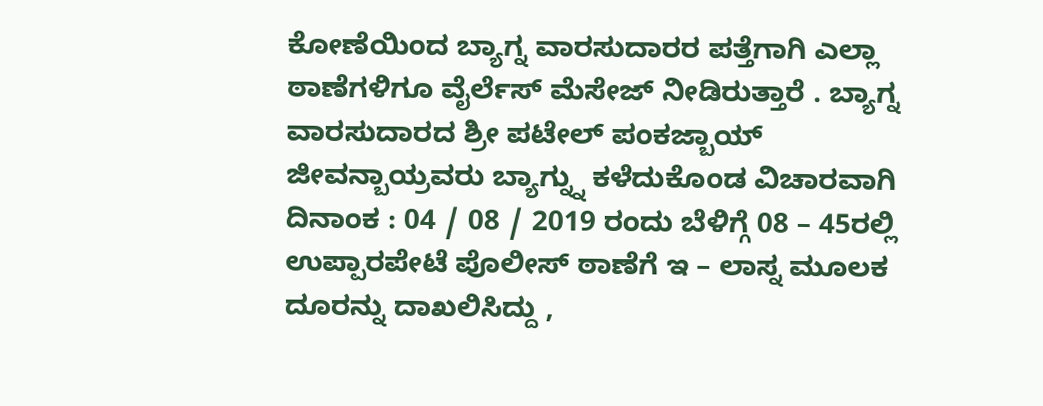ಕೋಣೆಯಿಂದ ಬ್ಯಾಗ್ನ ವಾರಸುದಾರರ ಪತ್ತೆಗಾಗಿ ಎಲ್ಲಾ ಠಾಣೆಗಳಿಗೂ ವೈರ್ಲೆಸ್ ಮೆಸೇಜ್ ನೀಡಿರುತ್ತಾರೆ . ಬ್ಯಾಗ್ನ ವಾರಸುದಾರದ ಶ್ರೀ ಪಟೇಲ್ ಪಂಕಜ್ಬಾಯ್ ಜೀವನ್ಬಾಯ್ರವರು ಬ್ಯಾಗ್ನ್ನು ಕಳೆದುಕೊಂಡ ವಿಚಾರವಾಗಿ ದಿನಾಂಕ : 04 / 08 / 2019 ರಂದು ಬೆಳಿಗ್ಗೆ 08 – 45ರಲ್ಲಿ ಉಪ್ಪಾರಪೇಟೆ ಪೊಲೀಸ್ ಠಾಣೆಗೆ ಇ – ಲಾಸ್ನ ಮೂಲಕ ದೂರನ್ನು ದಾಖಲಿಸಿದ್ದು ,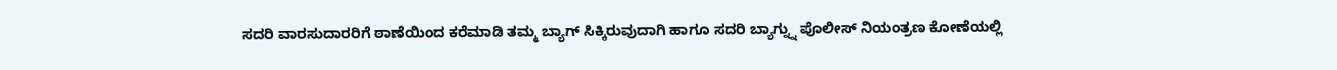ಸದರಿ ವಾರಸುದಾರರಿಗೆ ಠಾಣೆಯಿಂದ ಕರೆಮಾಡಿ ತಮ್ಮ ಬ್ಯಾಗ್ ಸಿಕ್ಕಿರುವುದಾಗಿ ಹಾಗೂ ಸದರಿ ಬ್ಯಾಗ್ನ್ನು ಪೊಲೀಸ್ ನಿಯಂತ್ರಣ ಕೋಣೆಯಲ್ಲಿ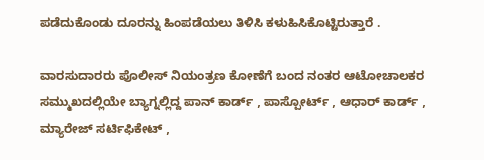ಪಡೆದುಕೊಂಡು ದೂರನ್ನು ಹಿಂಪಡೆಯಲು ತಿಳಿಸಿ ಕಳುಹಿಸಿಕೊಟ್ಟಿರುತ್ತಾರೆ .

ವಾರಸುದಾರರು ಪೊಲೀಸ್ ನಿಯಂತ್ರಣ ಕೋಣೆಗೆ ಬಂದ ನಂತರ ಆಟೋಚಾಲಕರ ಸಮ್ಮುಖದಲ್ಲಿಯೇ ಬ್ಯಾಗ್ನಲ್ಲಿದ್ದ ಪಾನ್ ಕಾರ್ಡ್ , ಪಾಸ್ಪೋರ್ಟ್ , ಆಧಾರ್ ಕಾರ್ಡ್ , ಮ್ಯಾರೇಜ್ ಸರ್ಟಿಫಿಕೇಟ್ ,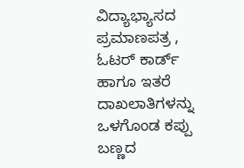ವಿದ್ಯಾಭ್ಯಾಸದ ಪ್ರಮಾಣಪತ್ರ , ಓಟರ್ ಕಾರ್ಡ್ ಹಾಗೂ ಇತರೆ ದಾಖಲಾತಿಗಳನ್ನು ಒಳಗೊಂಡ ಕಪ್ಪು ಬಣ್ಣದ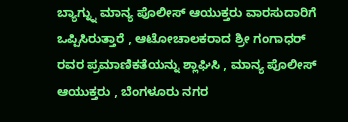ಬ್ಯಾಗ್ನ್ನು ಮಾನ್ಯ ಪೊಲೀಸ್ ಆಯುಕ್ತರು ವಾರಸುದಾರಿಗೆ ಒಪ್ಪಿಸಿರುತ್ತಾರೆ , ಆಟೋಚಾಲಕರಾದ ಶ್ರೀ ಗಂಗಾಧರ್ ರವರ ಪ್ರಮಾಣಿಕತೆಯನ್ನು ಶ್ಲಾಘಿಸಿ , ಮಾನ್ಯ ಪೊಲೀಸ್ ಆಯುಕ್ತರು , ಬೆಂಗಳೂರು ನಗರ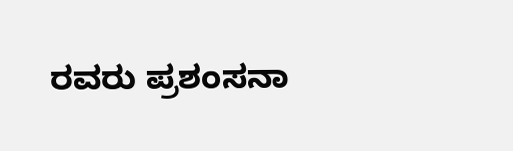ರವರು ಪ್ರಶಂಸನಾ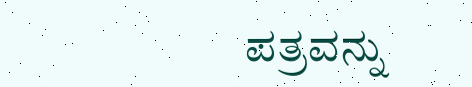ಪತ್ರವನ್ನು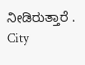ನೀಡಿರುತ್ತಾರೆ .
City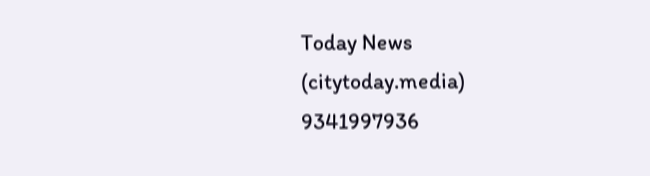Today News
(citytoday.media)
9341997936